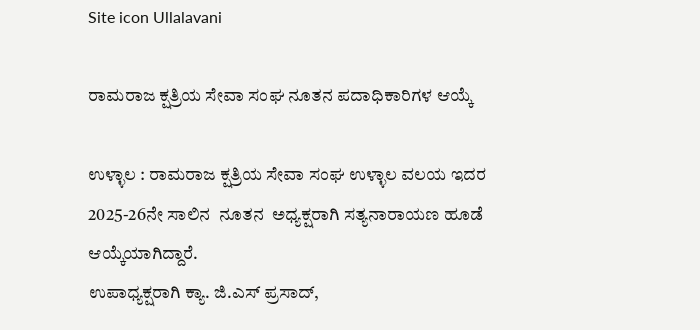Site icon Ullalavani

ರಾಮರಾಜ ಕ್ಷತ್ರಿಯ ಸೇವಾ ಸಂಘ ನೂತನ ಪದಾಧಿಕಾರಿಗಳ ಆಯ್ಕೆ

ಉಳ್ಳಾಲ : ರಾಮರಾಜ ಕ್ಷತ್ರಿಯ ಸೇವಾ ಸಂಘ ಉಳ್ಳಾಲ ವಲಯ ಇದರ 2025-26ನೇ ಸಾಲಿನ  ನೂತನ  ಅಧ್ಯಕ್ಷರಾಗಿ ಸತ್ಯನಾರಾಯಣ ಹೂಡೆ ಆಯ್ಕೆಯಾಗಿದ್ದಾರೆ.
ಉಪಾಧ್ಯಕ್ಷರಾಗಿ ಕ್ಯಾ. ಜಿ.ಎಸ್‌ ಪ್ರಸಾದ್‌,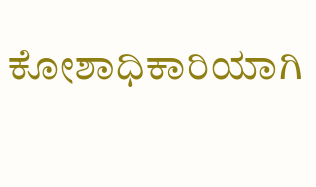ಕೋಶಾಧಿಕಾರಿಯಾಗಿ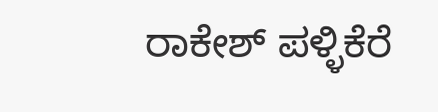ರಾಕೇಶ್‌ ಪಳ್ಳಿಕೆರೆ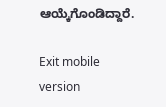ಆಯ್ಕೆಗೊಂಡಿದ್ದಾರೆ.

Exit mobile version